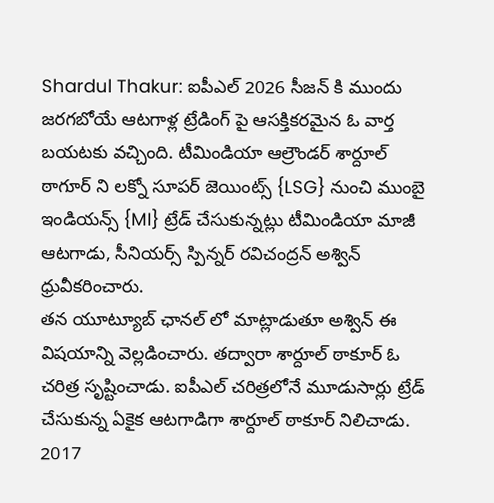Shardul Thakur: ఐపీఎల్ 2026 సీజన్ కి ముందు జరగబోయే ఆటగాళ్ల ట్రేడింగ్ పై ఆసక్తికరమైన ఓ వార్త బయటకు వచ్చింది. టీమిండియా ఆల్రౌండర్ శార్దూల్ ఠాగూర్ ని లక్నో సూపర్ జెయింట్స్ {LSG} నుంచి ముంబై ఇండియన్స్ {MI} ట్రేడ్ చేసుకున్నట్లు టీమిండియా మాజీ ఆటగాడు, సీనియర్స్ స్పిన్నర్ రవిచంద్రన్ అశ్విన్ ధ్రువీకరించారు.
తన యూట్యూబ్ ఛానల్ లో మాట్లాడుతూ అశ్విన్ ఈ విషయాన్ని వెల్లడించారు. తద్వారా శార్దూల్ ఠాకూర్ ఓ చరిత్ర సృష్టించాడు. ఐపీఎల్ చరిత్రలోనే మూడుసార్లు ట్రేడ్ చేసుకున్న ఏకైక ఆటగాడిగా శార్దూల్ ఠాకూర్ నిలిచాడు.
2017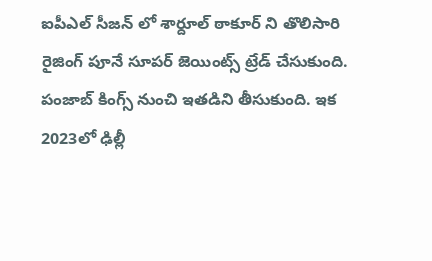ఐపీఎల్ సీజన్ లో శార్దూల్ ఠాకూర్ ని తొలిసారి రైజింగ్ పూనే సూపర్ జెయింట్స్ ట్రేడ్ చేసుకుంది. పంజాబ్ కింగ్స్ నుంచి ఇతడిని తీసుకుంది. ఇక 2023లో ఢిల్లీ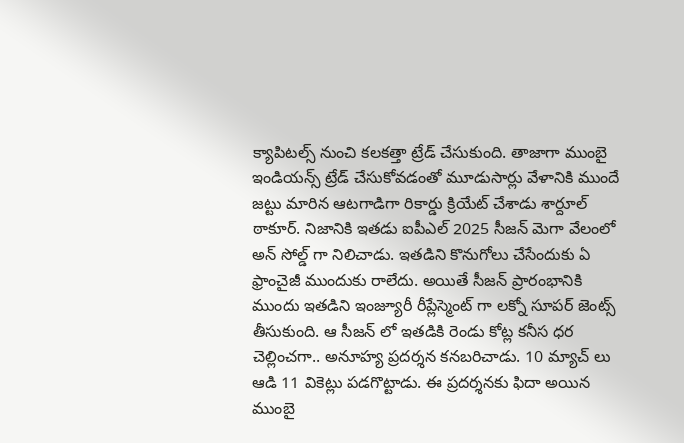క్యాపిటల్స్ నుంచి కలకత్తా ట్రేడ్ చేసుకుంది. తాజాగా ముంబై ఇండియన్స్ ట్రేడ్ చేసుకోవడంతో మూడుసార్లు వేళానికి ముందే జట్టు మారిన ఆటగాడిగా రికార్డు క్రియేట్ చేశాడు శార్దూల్ ఠాకూర్. నిజానికి ఇతడు ఐపీఎల్ 2025 సీజన్ మెగా వేలంలో అన్ సోల్డ్ గా నిలిచాడు. ఇతడిని కొనుగోలు చేసేందుకు ఏ ఫ్రాంచైజీ ముందుకు రాలేదు. అయితే సీజన్ ప్రారంభానికి ముందు ఇతడిని ఇంజ్యూరీ రీప్లేస్మెంట్ గా లక్నో సూపర్ జెంట్స్ తీసుకుంది. ఆ సీజన్ లో ఇతడికి రెండు కోట్ల కనీస ధర చెల్లించగా.. అనూహ్య ప్రదర్శన కనబరిచాడు. 10 మ్యాచ్ లు ఆడి 11 వికెట్లు పడగొట్టాడు. ఈ ప్రదర్శనకు ఫిదా అయిన ముంబై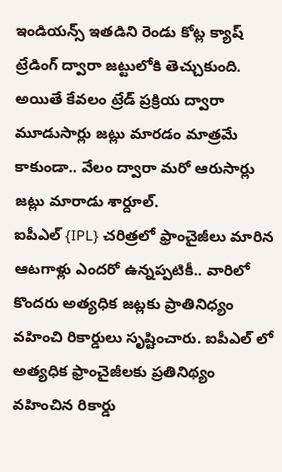ఇండియన్స్ ఇతడిని రెండు కోట్ల క్యాష్ ట్రేడింగ్ ద్వారా జట్టులోకి తెచ్చుకుంది. అయితే కేవలం ట్రేడ్ ప్రక్రియ ద్వారా మూడుసార్లు జట్లు మారడం మాత్రమే కాకుండా.. వేలం ద్వారా మరో ఆరుసార్లు జట్లు మారాడు శార్దూల్.
ఐపీఎల్ {IPL} చరిత్రలో ఫ్రాంచైజీలు మారిన ఆటగాళ్లు ఎందరో ఉన్నప్పటికీ.. వారిలో కొందరు అత్యధిక జట్లకు ప్రాతినిధ్యం వహించి రికార్డులు సృష్టించారు. ఐపీఎల్ లో అత్యధిక ఫ్రాంచైజీలకు ప్రతినిథ్యం వహించిన రికార్డు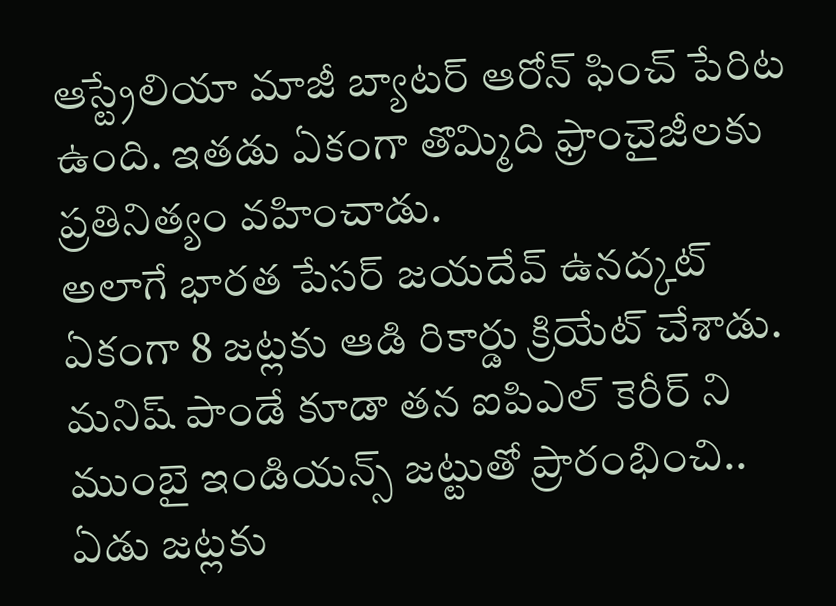ఆస్ట్రేలియా మాజీ బ్యాటర్ ఆరోన్ ఫించ్ పేరిట ఉంది. ఇతడు ఏకంగా తొమ్మిది ఫ్రాంచైజీలకు ప్రతినిత్యం వహించాడు.
అలాగే భారత పేసర్ జయదేవ్ ఉనద్కట్ ఏకంగా 8 జట్లకు ఆడి రికార్డు క్రియేట్ చేశాడు. మనిష్ పాండే కూడా తన ఐపిఎల్ కెరీర్ ని ముంబై ఇండియన్స్ జట్టుతో ప్రారంభించి.. ఏడు జట్లకు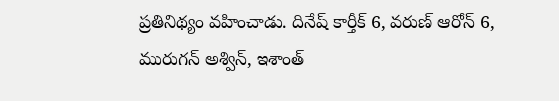ప్రతినిథ్యం వహించాడు. దినేష్ కార్తీక్ 6, వరుణ్ ఆరోన్ 6, మురుగన్ అశ్విన్, ఇశాంత్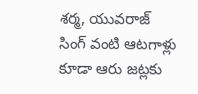శర్మ, యువరాజ్ సింగ్ వంటి ఆటగాళ్లు కూడా ఆరు జట్లకు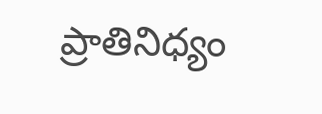ప్రాతినిధ్యం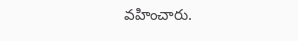వహించారు.